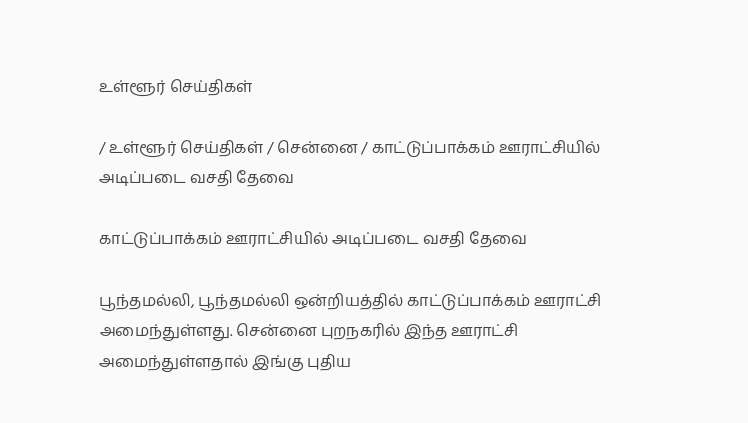உள்ளூர் செய்திகள்

/ உள்ளூர் செய்திகள் / சென்னை / காட்டுப்பாக்கம் ஊராட்சியில் அடிப்படை வசதி தேவை

காட்டுப்பாக்கம் ஊராட்சியில் அடிப்படை வசதி தேவை

பூந்தமல்லி, பூந்தமல்லி ஒன்றியத்தில் காட்டுப்பாக்கம் ஊராட்சி அமைந்துள்ளது. சென்னை புறநகரில் இந்த ஊராட்சி அமைந்துள்ளதால் இங்கு புதிய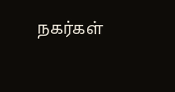நகர்கள்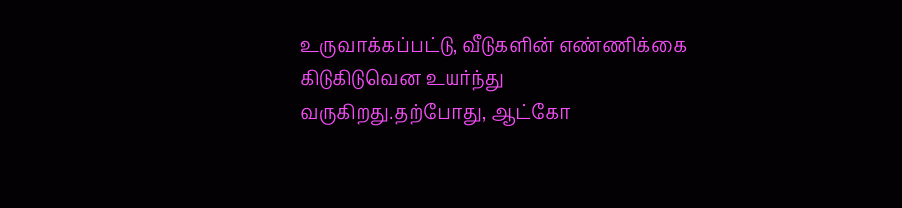உருவாக்கப்பட்டு, வீடுகளின் எண்ணிக்கை கிடுகிடுவென உயர்ந்து வருகிறது.தற்போது, ஆட்கோ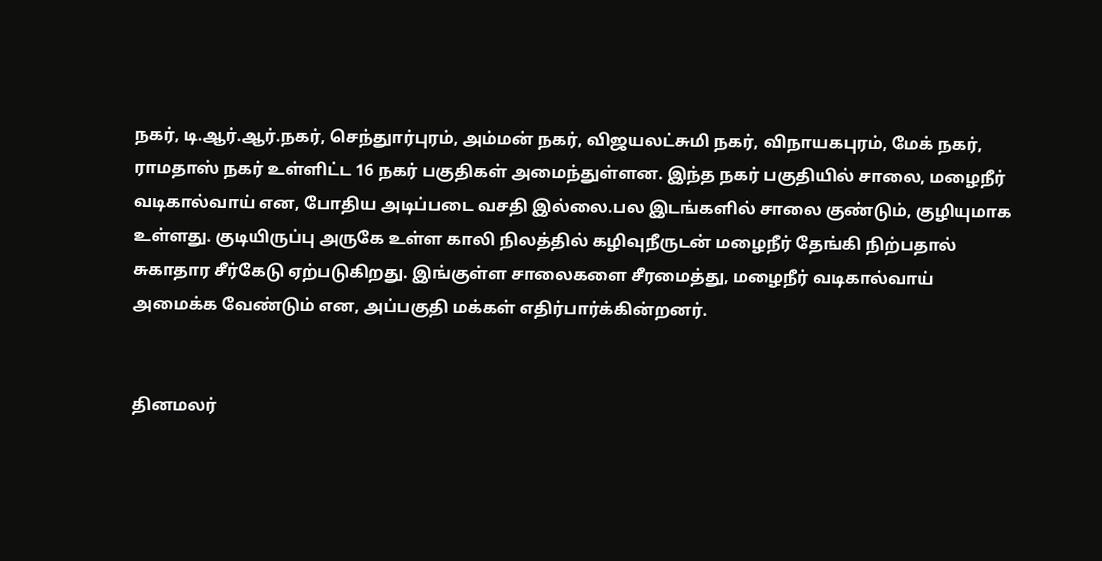நகர், டி.ஆர்.ஆர்.நகர், செந்துார்புரம், அம்மன் நகர், விஜயலட்சுமி நகர், விநாயகபுரம், மேக் நகர், ராமதாஸ் நகர் உள்ளிட்ட 16 நகர் பகுதிகள் அமைந்துள்ளன. இந்த நகர் பகுதியில் சாலை, மழைநீர் வடிகால்வாய் என, போதிய அடிப்படை வசதி இல்லை.பல இடங்களில் சாலை குண்டும், குழியுமாக உள்ளது. குடியிருப்பு அருகே உள்ள காலி நிலத்தில் கழிவுநீருடன் மழைநீர் தேங்கி நிற்பதால் சுகாதார சீர்கேடு ஏற்படுகிறது. இங்குள்ள சாலைகளை சீரமைத்து, மழைநீர் வடிகால்வாய் அமைக்க வேண்டும் என, அப்பகுதி மக்கள் எதிர்பார்க்கின்றனர்.


தினமலர்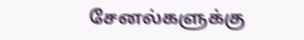சேனல்களுக்கு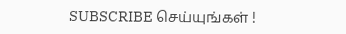SUBSCRIBE செய்யுங்கள் !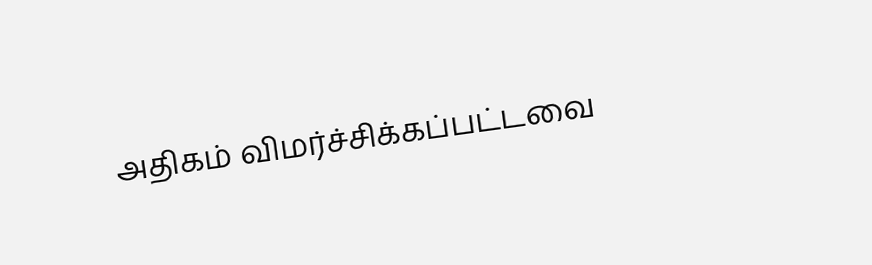அதிகம் விமர்ச்சிக்கப்பட்டவை